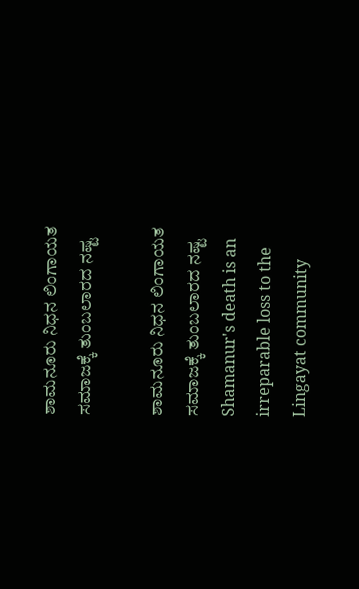ಶಾಮನೂರು ನಿಧನ ಲಿಂಗಾಯತ ಸಮಾಜಕ್ಕೆ ತುಂಬಲಾರದ ನಷ್ಟ

ಶಾಮನೂರು ನಿಧನ ಲಿಂಗಾಯತ ಸಮಾಜಕ್ಕೆ ತುಂಬಲಾರದ ನಷ್ಟ  Shamanur's death is an irreparable loss to the Lingayat community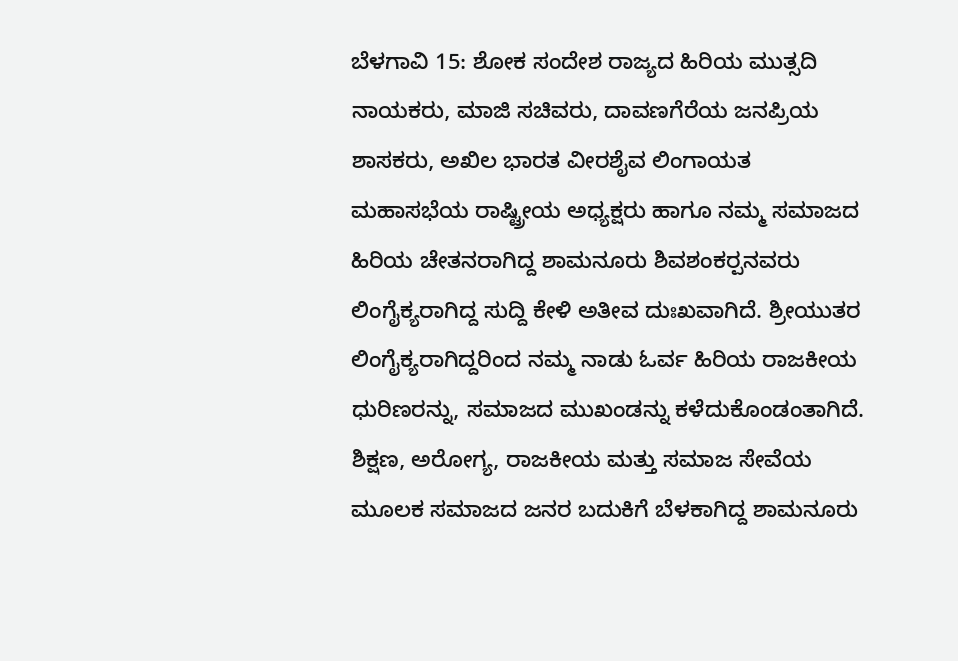ಬೆಳಗಾವಿ 15: ಶೋಕ ಸಂದೇಶ ರಾಜ್ಯದ ಹಿರಿಯ ಮುತ್ಸದಿ ನಾಯಕರು, ಮಾಜಿ ಸಚಿವರು, ದಾವಣಗೆರೆಯ ಜನಪ್ರಿಯ ಶಾಸಕರು, ಅಖಿಲ ಭಾರತ ವೀರಶೈವ ಲಿಂಗಾಯತ ಮಹಾಸಭೆಯ ರಾಷ್ಟ್ರೀಯ ಅಧ್ಯಕ್ಷರು ಹಾಗೂ ನಮ್ಮ ಸಮಾಜದ ಹಿರಿಯ ಚೇತನರಾಗಿದ್ದ ಶಾಮನೂರು ಶಿವಶಂಕರ‍್ಪನವರು ಲಿಂಗೈಕ್ಯರಾಗಿದ್ದ ಸುದ್ದಿ ಕೇಳಿ ಅತೀವ ದುಃಖವಾಗಿದೆ. ಶ್ರೀಯುತರ ಲಿಂಗೈಕ್ಯರಾಗಿದ್ದರಿಂದ ನಮ್ಮ ನಾಡು ಓರ್ವ ಹಿರಿಯ ರಾಜಕೀಯ ಧುರಿಣರನ್ನು, ಸಮಾಜದ ಮುಖಂಡನ್ನು ಕಳೆದುಕೊಂಡಂತಾಗಿದೆ. ಶಿಕ್ಷಣ, ಅರೋಗ್ಯ, ರಾಜಕೀಯ ಮತ್ತು ಸಮಾಜ ಸೇವೆಯ ಮೂಲಕ ಸಮಾಜದ ಜನರ ಬದುಕಿಗೆ ಬೆಳಕಾಗಿದ್ದ ಶಾಮನೂರು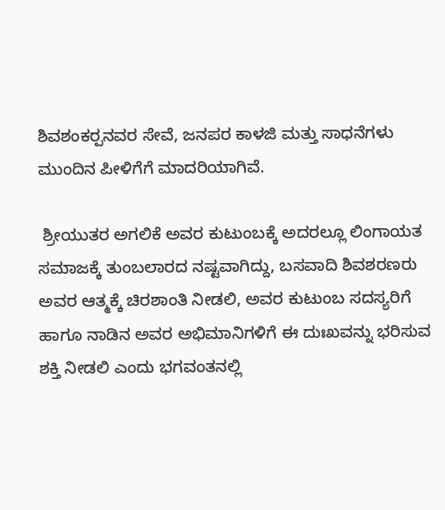ಶಿವಶಂಕರ‍್ಪನವರ ಸೇವೆ, ಜನಪರ ಕಾಳಜಿ ಮತ್ತು ಸಾಧನೆಗಳು ಮುಂದಿನ ಪೀಳಿಗೆಗೆ ಮಾದರಿಯಾಗಿವೆ.

 ಶ್ರೀಯುತರ ಅಗಲಿಕೆ ಅವರ ಕುಟುಂಬಕ್ಕೆ ಅದರಲ್ಲೂ ಲಿಂಗಾಯತ ಸಮಾಜಕ್ಕೆ ತುಂಬಲಾರದ ನಷ್ಟವಾಗಿದ್ದು, ಬಸವಾದಿ ಶಿವಶರಣರು ಅವರ ಆತ್ಮಕ್ಕೆ ಚಿರಶಾಂತಿ ನೀಡಲಿ, ಅವರ ಕುಟುಂಬ ಸದಸ್ಯರಿಗೆ ಹಾಗೂ ನಾಡಿನ ಅವರ ಅಭಿಮಾನಿಗಳಿಗೆ ಈ ದುಃಖವನ್ನು ಭರಿಸುವ ಶಕ್ತಿ ನೀಡಲಿ ಎಂದು ಭಗವಂತನಲ್ಲಿ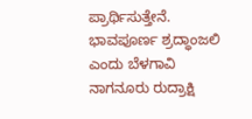ಪ್ರಾರ್ಥಿಸುತ್ತೇನೆ. ಭಾವಪೂರ್ಣ ಶ್ರದ್ಧಾಂಜಲಿ ಎಂದು ಬೆಳಗಾವಿ ನಾಗನೂರು ರುದ್ರಾಕ್ಷಿ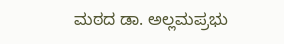ಮಠದ ಡಾ. ಅಲ್ಲಮಪ್ರಭು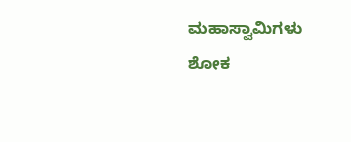ಮಹಾಸ್ವಾಮಿಗಳು ಶೋಕ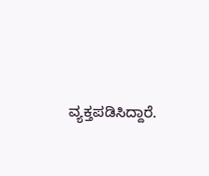ವ್ಯಕ್ತಪಡಿಸಿದ್ದಾರೆ.